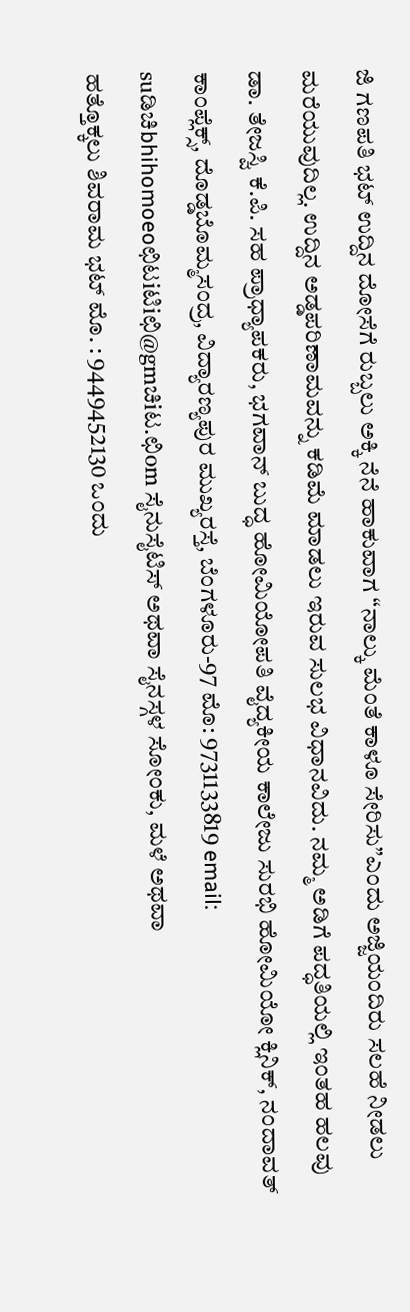ಜಿ ಗಣಪತಿ ಭಟ್ ಉದ್ದಿನ ದೋಸೆಗೆ ರುಬ್ಬಲು ಅಕ್ಕಿ ನೆನೆ ಹಾಕುವಾಗ “ನಾಲ್ಕು ಮೆಂತೆ ಕಾಳೂ ಸೇರಿಸು”ಎಂದು ಅಜ್ಜಿಯಂದಿರು ಸಲಹೆ ನೀಡಲು ಮರೆಯುವುದಿಲ್ಲ. ಉದ್ದಿನ ಅಡ್ಡಪರಿಣಾಮವನ್ನು ಕಡಿಮೆ ಮಾಡಲು ಇರುವ ಸುಲಭ ವಿಧಾನವಿದು. ನಮ್ಮ ಅಡಿಗೆ ಪದ್ಧತಿಯಲ್ಲಿ ಇಂತಹ ಹಲವು
ಡಾ. ತೇಜಸ್ವಿ ಕೆ.ಪಿ. ಸಹ ಪ್ರಾಧ್ಯಾಪಕರು, ಭಗವಾನ್ ಬುದ್ಧ ಹೋಮಿಯೋಪತಿ ವೈದ್ಯಕೀಯ ಕಾಲೇಜು ಸುರಭಿ ಹೋಮಿಯೋ ಕ್ಲಿನಿಕ್, ನಂದಾವತ್ ಕಾಂಪ್ಲೆಕ್ಸ್, ದೊಡ್ಡಬೊಮ್ಮಸಂದ್ರ, ವಿದ್ಯಾರಣ್ಯಪುರ ಮುಖ್ಯರಸ್ತೆ, ಬೆಂಗಳೂರು-97 ಮೊ: 9731133819 email: suಡಿಚಿbhihomoeoಛಿಟiಟಿiಛಿ@gmಚಿiಟ.ಛಿom ಸೈನುಸೈಟಿಸ್ ಅಥವಾ ಸೈನಸ್ಗಳ ಸೋಂಕು, ಮಳೆ ಅಥವಾ
ಹತ್ತೊಕ್ಕಲು ಶಿವರಾಮ ಭಟ್ ಮೊ. : 9449452130 ಒಂದು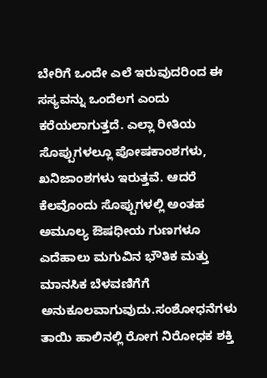ಬೇರಿಗೆ ಒಂದೇ ಎಲೆ ಇರುವುದರಿಂದ ಈ ಸಸ್ಯವನ್ನು ಒಂದೆಲಗ ಎಂದು ಕರೆಯಲಾಗುತ್ತದೆ. ಎಲ್ಲಾ ರೀತಿಯ ಸೊಪ್ಪುಗಳಲ್ಲೂ ಪೋಷಕಾಂಶಗಳು, ಖನಿಜಾಂಶಗಳು ಇರುತ್ತವೆ. ಆದರೆ ಕೆಲವೊಂದು ಸೊಪ್ಪುಗಳಲ್ಲಿ ಅಂತಹ ಅಮೂಲ್ಯ ಔಷಧೀಯ ಗುಣಗಳೂ
ಎದೆಹಾಲು ಮಗುವಿನ ಭೌತಿಕ ಮತ್ತು ಮಾನಸಿಕ ಬೆಳವಣಿಗೆಗೆ ಅನುಕೂಲವಾಗುವುದು.ಸಂಶೋಧನೆಗಳು ತಾಯಿ ಹಾಲಿನಲ್ಲಿ ರೋಗ ನಿರೋಧಕ ಶಕ್ತಿ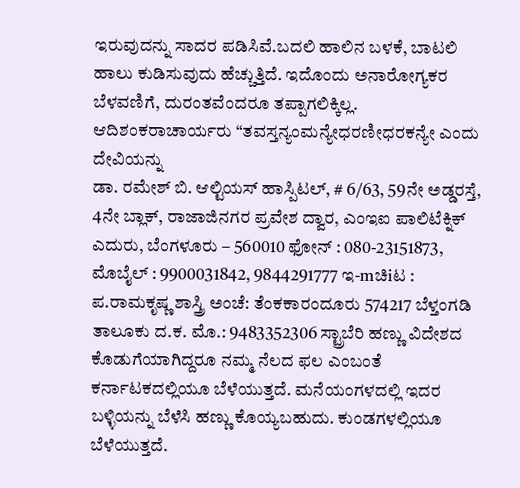ಇರುವುದನ್ನು ಸಾದರ ಪಡಿಸಿವೆ.ಬದಲಿ ಹಾಲಿನ ಬಳಕೆ, ಬಾಟಲಿ ಹಾಲು ಕುಡಿಸುವುದು ಹೆಚ್ಚುತ್ತಿದೆ. ಇದೊಂದು ಅನಾರೋಗ್ಯಕರ ಬೆಳವಣಿಗೆ, ದುರಂತವೆಂದರೂ ತಪ್ಪಾಗಲಿಕ್ಕಿಲ್ಲ. ಆದಿಶಂಕರಾಚಾರ್ಯರು “ತವಸ್ತನ್ಯಂಮನ್ಯೇಧರಣೀಧರಕನ್ಯೇ ಎಂದು ದೇವಿಯನ್ನು
ಡಾ. ರಮೇಶ್ ಬಿ. ಆಲ್ಟಿಯಸ್ ಹಾಸ್ಪಿಟಲ್, # 6/63, 59ನೇ ಅಡ್ಡರಸ್ತೆ, 4ನೇ ಬ್ಲಾಕ್, ರಾಜಾಜಿನಗರ ಪ್ರವೇಶ ದ್ವಾರ, ಎಂಇಐ ಪಾಲಿಟೆಕ್ನಿಕ್ ಎದುರು, ಬೆಂಗಳೂರು – 560010 ಫೋನ್ : 080-23151873, ಮೊಬೈಲ್ : 9900031842, 9844291777 ಇ-mಚಿiಟ :
ಪ.ರಾಮಕೃಷ್ಣ ಶಾಸ್ತ್ರಿ ಅಂಚೆ: ತೆಂಕಕಾರಂದೂರು 574217 ಬೆಳ್ತಂಗಡಿ ತಾಲೂಕು ದ.ಕ. ಮೊ.: 9483352306 ಸ್ಟ್ರಾಬೆರಿ ಹಣ್ಣು ವಿದೇಶದ ಕೊಡುಗೆಯಾಗಿದ್ದರೂ ನಮ್ಮ ನೆಲದ ಫಲ ಎಂಬಂತೆ ಕರ್ನಾಟಕದಲ್ಲಿಯೂ ಬೆಳೆಯುತ್ತದೆ. ಮನೆಯಂಗಳದಲ್ಲಿ ಇದರ ಬಳ್ಳಿಯನ್ನು ಬೆಳೆಸಿ ಹಣ್ಣು ಕೊಯ್ಯಬಹುದು. ಕುಂಡಗಳಲ್ಲಿಯೂ ಬೆಳೆಯುತ್ತದೆ.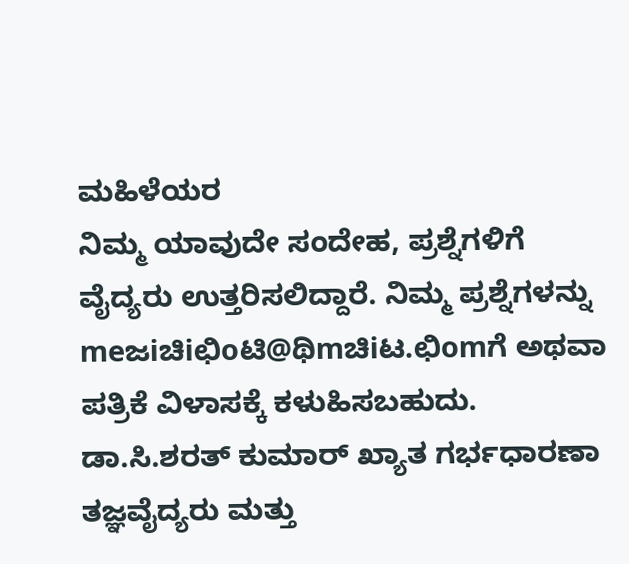ಮಹಿಳೆಯರ
ನಿಮ್ಮ ಯಾವುದೇ ಸಂದೇಹ, ಪ್ರಶ್ನೆಗಳಿಗೆ ವೈದ್ಯರು ಉತ್ತರಿಸಲಿದ್ದಾರೆ. ನಿಮ್ಮ ಪ್ರಶ್ನೆಗಳನ್ನು meಜiಚಿiಛಿoಟಿ@ಥಿmಚಿiಟ.ಛಿomಗೆ ಅಥವಾ ಪತ್ರಿಕೆ ವಿಳಾಸಕ್ಕೆ ಕಳುಹಿಸಬಹುದು. ಡಾ.ಸಿ.ಶರತ್ ಕುಮಾರ್ ಖ್ಯಾತ ಗರ್ಭಧಾರಣಾ ತಜ್ಞವೈದ್ಯರು ಮತ್ತು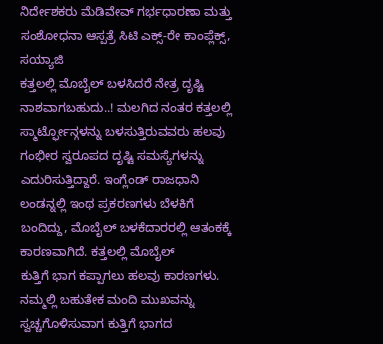ನಿರ್ದೇಶಕರು ಮೆಡಿವೇವ್ ಗರ್ಭಧಾರಣಾ ಮತ್ತು ಸಂಶೋಧನಾ ಆಸ್ಪತ್ರೆ ಸಿಟಿ ಎಕ್ಸ್-ರೇ ಕಾಂಪ್ಲೆಕ್ಸ್, ಸಯ್ಯಾಜಿ
ಕತ್ತಲಲ್ಲಿ ಮೊಬೈಲ್ ಬಳಸಿದರೆ ನೇತ್ರ ದೃಷ್ಟಿ ನಾಶವಾಗಬಹುದು..! ಮಲಗಿದ ನಂತರ ಕತ್ತಲಲ್ಲಿ ಸ್ಮಾರ್ಟ್ಫೋನ್ಗಳನ್ನು ಬಳಸುತ್ತಿರುವವರು ಹಲವು ಗಂಭೀರ ಸ್ವರೂಪದ ದೃಷ್ಟಿ ಸಮಸ್ಯೆಗಳನ್ನು ಎದುರಿಸುತ್ತಿದ್ದಾರೆ. ಇಂಗ್ಲೆಂಡ್ ರಾಜಧಾನಿ ಲಂಡನ್ನಲ್ಲಿ ಇಂಥ ಪ್ರಕರಣಗಳು ಬೆಳಕಿಗೆ ಬಂದಿದ್ದು, ಮೊಬೈಲ್ ಬಳಕೆದಾರರಲ್ಲಿ ಆತಂಕಕ್ಕೆ ಕಾರಣವಾಗಿದೆ. ಕತ್ತಲಲ್ಲಿ ಮೊಬೈಲ್
ಕುತ್ತಿಗೆ ಭಾಗ ಕಪ್ಪಾಗಲು ಹಲವು ಕಾರಣಗಳು. ನಮ್ಮಲ್ಲಿ ಬಹುತೇಕ ಮಂದಿ ಮುಖವನ್ನು ಸ್ವಚ್ಚಗೊಳಿಸುವಾಗ ಕುತ್ತಿಗೆ ಭಾಗದ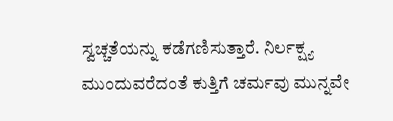ಸ್ವಚ್ಚತೆಯನ್ನು ಕಡೆಗಣಿಸುತ್ತಾರೆ. ನಿರ್ಲಕ್ಷ್ಯ ಮುಂದುವರೆದಂತೆ ಕುತ್ತಿಗೆ ಚರ್ಮವು ಮುನ್ನವೇ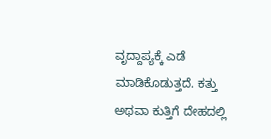ವೃದ್ದಾಪ್ಯಕ್ಕೆ ಎಡೆ ಮಾಡಿಕೊಡುತ್ತದೆ. ಕತ್ತು ಅಥವಾ ಕುತ್ತಿಗೆ ದೇಹದಲ್ಲಿ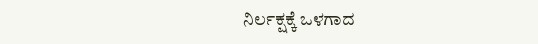ನಿರ್ಲಕ್ಷಕ್ಕೆ ಒಳಗಾದ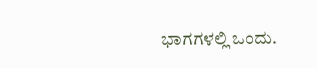ಭಾಗಗಳಲ್ಲಿ ಒಂದು.